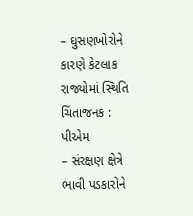– ઘુસણખોરોને કારણે કેટલાક રાજ્યોમાં સ્થિતિ ચિંતાજનક : પીએમ
– સંરક્ષણ ક્ષેત્રે ભાવી પડકારોને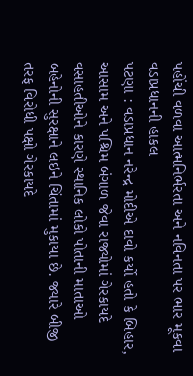પહોંચી વળવા આત્મનિર્ભરતા અને નવિનતા પર ભાર મૂકવા વડાપ્રધાનની હાકલ
પટણા : વડાપ્રધાન નરેન્દ્ર મોદીએ દાવો કર્યો હતો કે બિહાર, આસામ અને પશ્ચિમ બંગાળ જેવા રાજ્યોમાં ગેરકાયદે વસાહતીઓને કારણે સ્થાનિક લોકો પોતાની માતાઓ બહેનોની સુરક્ષાને લઇને ચિંતામાં મુકાયા છે. જ્યારે બીજી તરફ વિરોધી પક્ષો ગેરકાયદે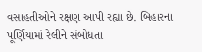વસાહતીઓને રક્ષણ આપી રહ્યા છે. બિહારના પૂર્ણિયામાં રેલીને સંબોધતા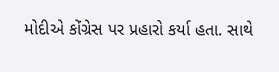મોદીએ કોંગ્રેસ પર પ્રહારો કર્યા હતા. સાથે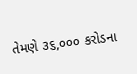તેમણે ૩૬,૦૦૦ કરોડના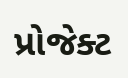પ્રોજેક્ટ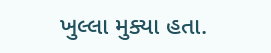ખુલ્લા મુક્યા હતા.